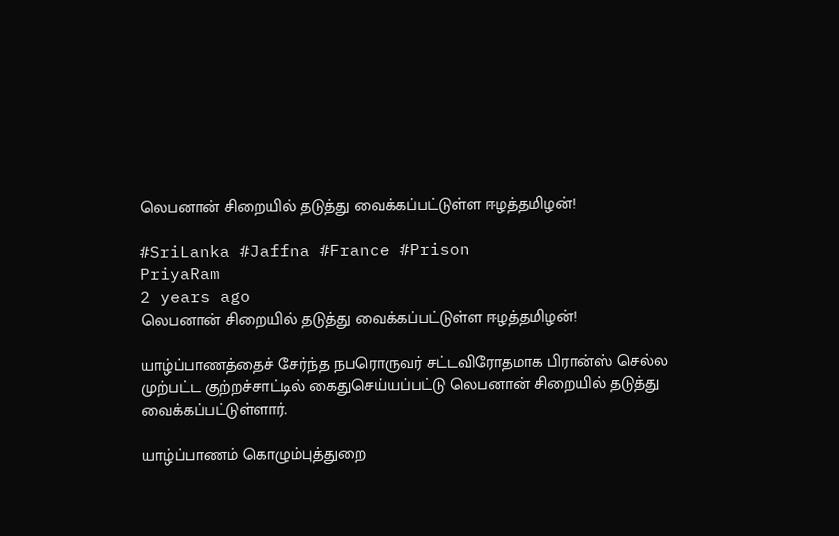லெபனான் சிறையில் தடுத்து வைக்கப்பட்டுள்ள ஈழத்தமிழன்!

#SriLanka #Jaffna #France #Prison
PriyaRam
2 years ago
லெபனான் சிறையில் தடுத்து வைக்கப்பட்டுள்ள ஈழத்தமிழன்!

யாழ்ப்பாணத்தைச் சேர்ந்த நபரொருவர் சட்டவிரோதமாக பிரான்ஸ் செல்ல முற்பட்ட குற்றச்சாட்டில் கைதுசெய்யப்பட்டு லெபனான் சிறையில் தடுத்து வைக்கப்பட்டுள்ளார்.

யாழ்ப்பாணம் கொழும்புத்துறை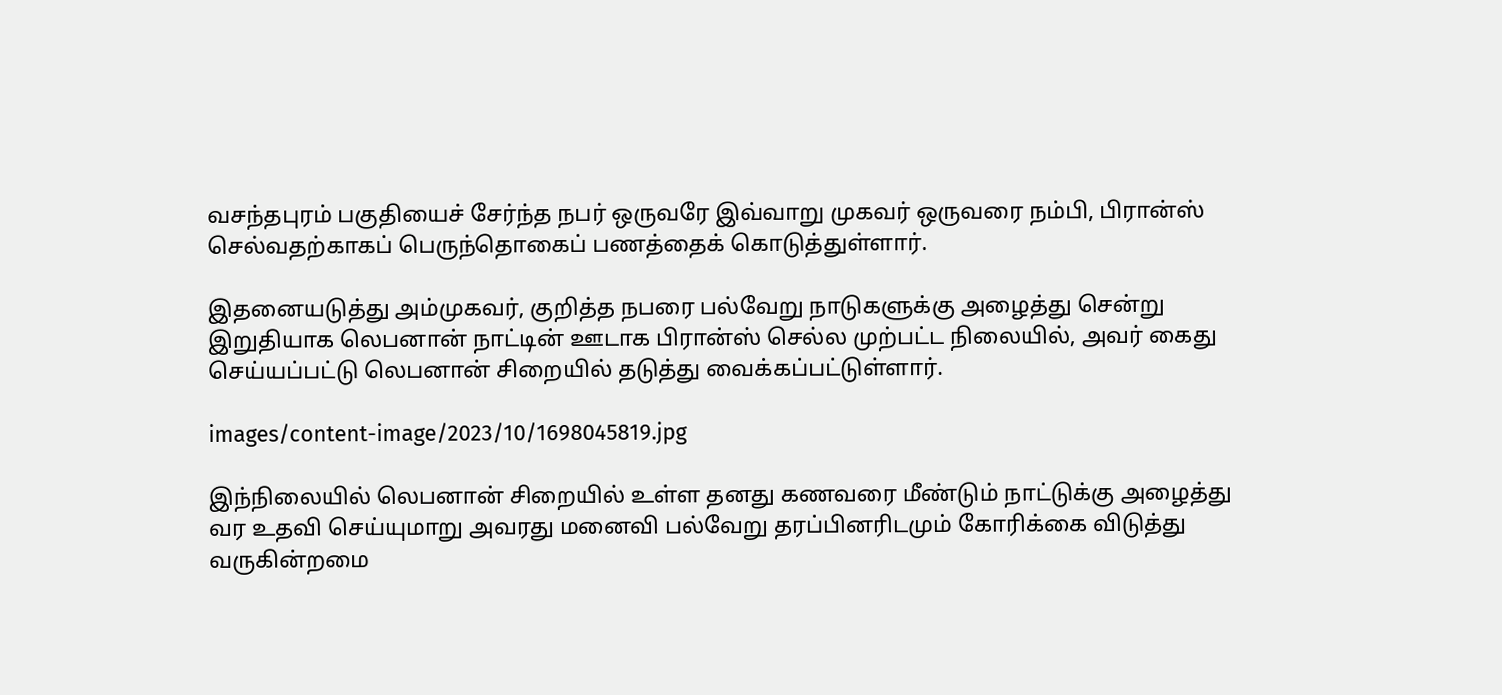வசந்தபுரம் பகுதியைச் சேர்ந்த நபர் ஒருவரே இவ்வாறு முகவர் ஒருவரை நம்பி, பிரான்ஸ் செல்வதற்காகப் பெருந்தொகைப் பணத்தைக் கொடுத்துள்ளார்.

இதனையடுத்து அம்முகவர், குறித்த நபரை பல்வேறு நாடுகளுக்கு அழைத்து சென்று இறுதியாக லெபனான் நாட்டின் ஊடாக பிரான்ஸ் செல்ல முற்பட்ட நிலையில், அவர் கைது செய்யப்பட்டு லெபனான் சிறையில் தடுத்து வைக்கப்பட்டுள்ளார்.

images/content-image/2023/10/1698045819.jpg

இந்நிலையில் லெபனான் சிறையில் உள்ள தனது கணவரை மீண்டும் நாட்டுக்கு அழைத்து வர உதவி செய்யுமாறு அவரது மனைவி பல்வேறு தரப்பினரிடமும் கோரிக்கை விடுத்து வருகின்றமை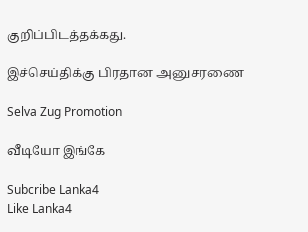குறிப்பிடத்தக்கது.

இச்செய்திக்கு பிரதான அனுசரணை

Selva Zug Promotion

வீடியோ இங்கே

Subcribe Lanka4
Like Lanka4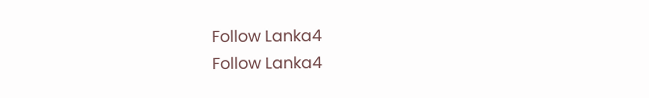Follow Lanka4
Follow Lanka4